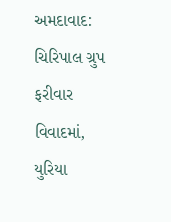અમદાવાદ: ચિરિપાલ ગ્રુપ ફરીવાર વિવાદમાં, યુરિયા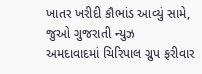ખાતર ખરીદી કૌભાંડ આવ્યું સામે, જુઓ ગુજરાતી ન્યુઝ
અમદાવાદમાં ચિરિપાલ ગ્રુપ ફરીવાર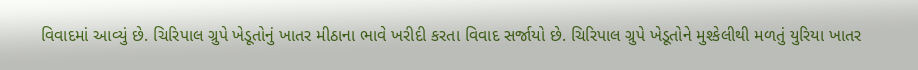વિવાદમાં આવ્યું છે. ચિરિપાલ ગ્રુપે ખેડૂતોનું ખાતર મીઠાના ભાવે ખરીદી કરતા વિવાદ સર્જાયો છે. ચિરિપાલ ગ્રુપે ખેડૂતોને મુશ્કેલીથી મળતું યુરિયા ખાતર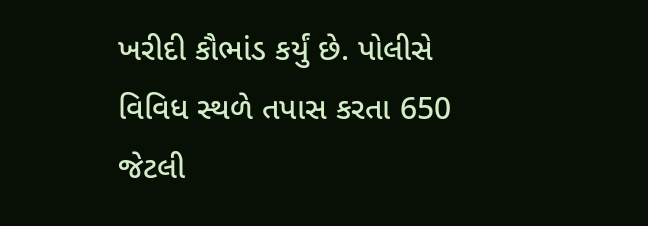ખરીદી કૌભાંડ કર્યું છે. પોલીસે વિવિધ સ્થળે તપાસ કરતા 650 જેટલી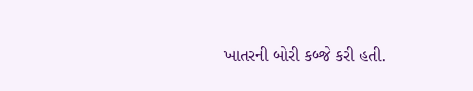ખાતરની બોરી કબ્જે કરી હતી.